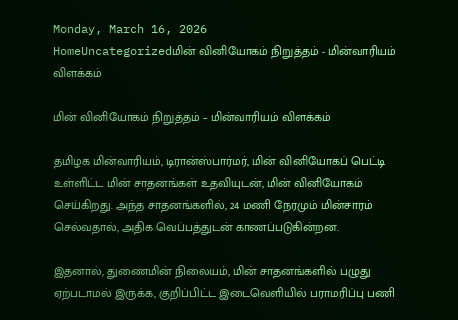Monday, March 16, 2026
HomeUncategorizedமின் வினியோகம் நிறுத்தம் - மின்வாரியம் விளக்கம்

மின் வினியோகம் நிறுத்தம் – மின்வாரியம் விளக்கம்

தமிழக மின்வாரியம், டிரான்ஸ்பார்மர், மின் வினியோகப் பெட்டி உள்ளிட்ட மின் சாதனங்கள் உதவியுடன், மின் வினியோகம் செய்கிறது. அந்த சாதனங்களில், 24 மணி நேரமும் மின்சாரம் செல்வதால், அதிக வெப்பத்துடன் காணப்படுகின்றன.

இதனால், துணைமின் நிலையம், மின் சாதனங்களில் பழுது ஏற்படாமல் இருக்க, குறிப்பிட்ட இடைவெளியில் பராமரிப்பு பணி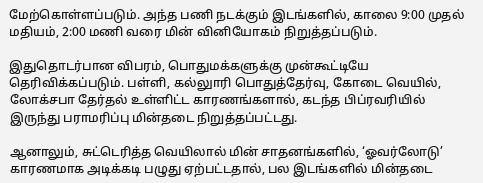மேற்கொள்ளப்படும். அந்த பணி நடக்கும் இடங்களில், காலை 9:00 முதல் மதியம், 2:00 மணி வரை மின் வினியோகம் நிறுத்தப்படும்.

இதுதொடர்பான விபரம், பொதுமக்களுக்கு முன்கூட்டியே தெரிவிக்கப்படும். பள்ளி, கல்லுாரி பொதுத்தேர்வு, கோடை வெயில், லோக்சபா தேர்தல் உள்ளிட்ட காரணங்களால், கடந்த பிப்ரவரியில் இருந்து பராமரிப்பு மின்தடை நிறுத்தப்பட்டது.

ஆனாலும், சுட்டெரித்த வெயிலால் மின் சாதனங்களில், ‘ஓவர்லோடு’ காரணமாக அடிக்கடி பழுது ஏற்பட்டதால், பல இடங்களில் மின்தடை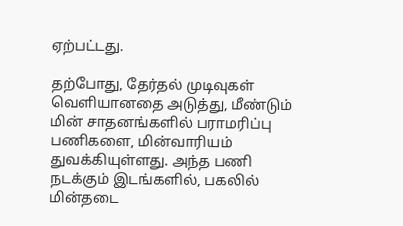ஏற்பட்டது.

தற்போது, தேர்தல் முடிவுகள் வெளியானதை அடுத்து, மீண்டும் மின் சாதனங்களில் பராமரிப்பு பணிகளை, மின்வாரியம் துவக்கியுள்ளது. அந்த பணி நடக்கும் இடங்களில், பகலில் மின்தடை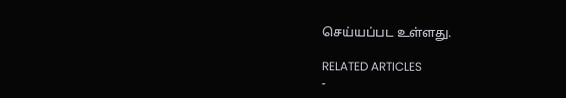செய்யப்பட உள்ளது.

RELATED ARTICLES
-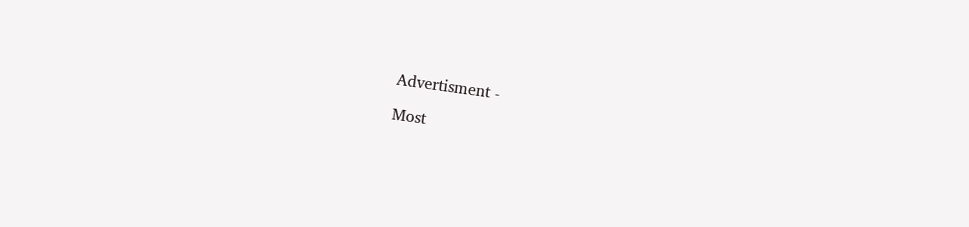Advertisment -

Most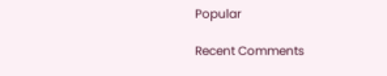Popular

Recent Comments